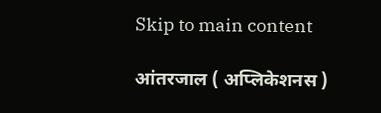Skip to main content

आंतरजाल ( अप्लिकेशनस )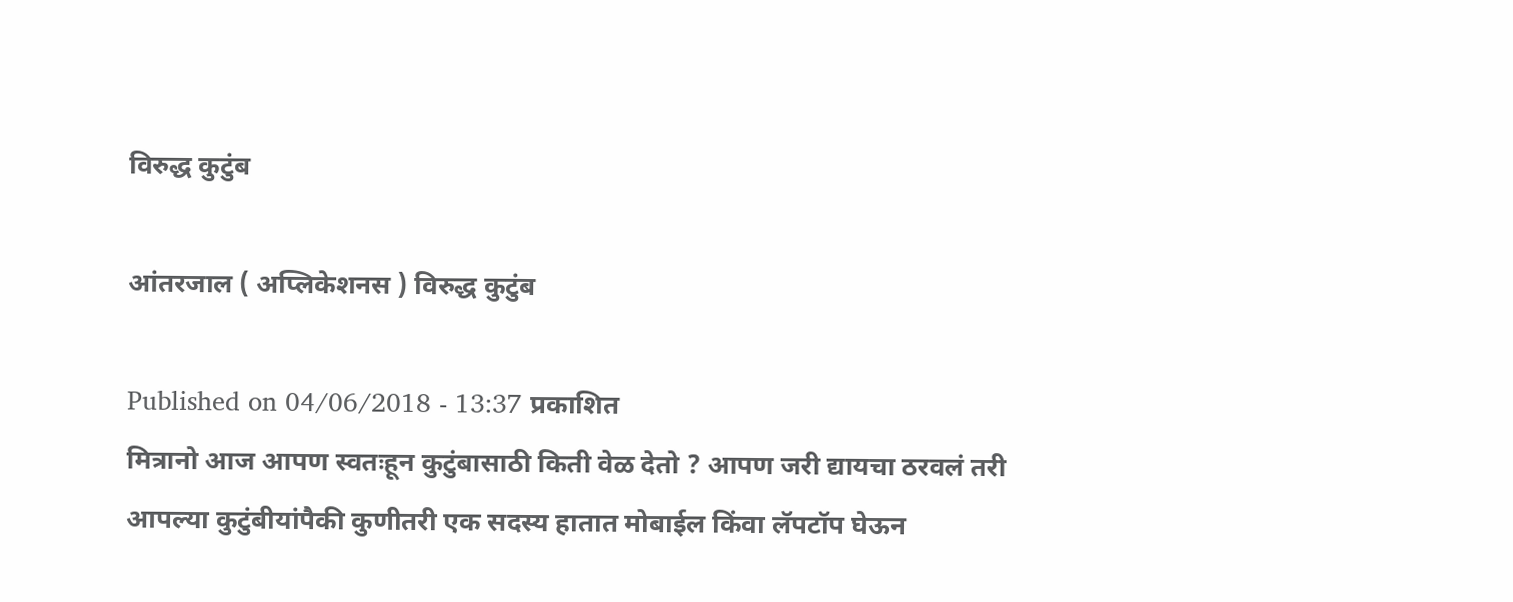विरुद्ध कुटुंब

आंतरजाल ( अप्लिकेशनस ) विरुद्ध कुटुंब

Published on 04/06/2018 - 13:37 प्रकाशित
मित्रानो आज आपण स्वतःहून कुटुंबासाठी किती वेळ देतो ? आपण जरी द्यायचा ठरवलं तरी आपल्या कुटुंबीयांपैकी कुणीतरी एक सदस्य हातात मोबाईल किंवा लॅपटॉप घेऊन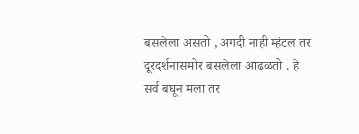बसलेला असतो , अगदी नाही म्हंटल तर दूरदर्शनासमोर बसलेला आढळतो . हे सर्व बघून मला तर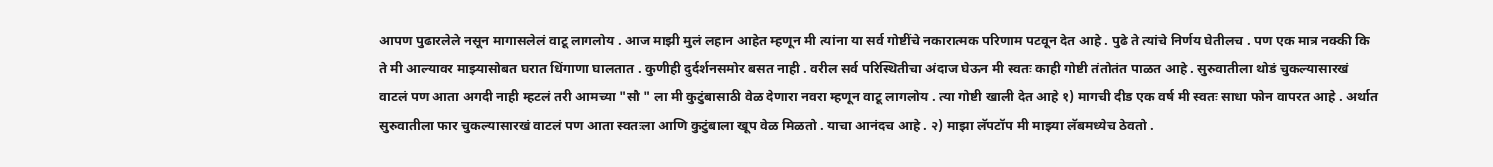आपण पुढारलेले नसून मागासलेलं वाटू लागलोय . आज माझी मुलं लहान आहेत म्हणून मी त्यांना या सर्व गोष्टींचे नकारात्मक परिणाम पटवून देत आहे . पुढे ते त्यांचे निर्णय घेतीलच . पण एक मात्र नक्की कि ते मी आल्यावर माझ्यासोबत घरात धिंगाणा घालतात . कुणीही दुर्दर्शनसमोर बसत नाही . वरील सर्व परिस्थितीचा अंदाज घेऊन मी स्वतः काही गोष्टी तंतोतंत पाळत आहे . सुरुवातीला थोडं चुकल्यासारखं वाटलं पण आता अगदी नाही म्हटलं तरी आमच्या "सौ " ला मी कुटुंबासाठी वेळ देणारा नवरा म्हणून वाटू लागलोय . त्या गोष्टी खाली देत आहे १) मागची दीड एक वर्ष मी स्वतः साधा फोन वापरत आहे . अर्थात सुरुवातीला फार चुकल्यासारखं वाटलं पण आता स्वतःला आणि कुटुंबाला खूप वेळ मिळतो . याचा आनंदच आहे . २) माझा लॅपटॉप मी माझ्या लॅबमध्येच ठेवतो .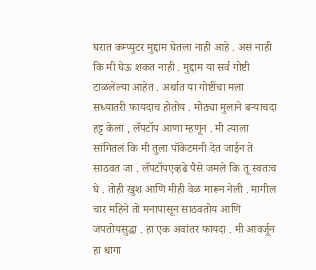घरात कम्प्युटर मुद्दाम घेतला नाही आहे . असं नाही कि मी घेऊ शकत नाही . मुद्दाम या सर्व गोष्टी टाळलेल्या आहेत . अर्थात या गोष्टींचा मला सध्यातरी फायदाच होतोय . मोठ्या मुलाने बऱ्याचदा हट्ट केला , लॅपटॉप आणा म्हणून . मी त्याला सांगितलं कि मी तुला पॉकेटमनी देत जाईन ते साठवत जा . लॅपटॉपएव्हढे पैसे जमले कि तू स्वतःच घे . तोही खुश आणि मीही वेळ मारून नेली . मागील चार महिने तो मनापासून साठवतोय आणि जपतोयसुद्धा . हा एक अवांतर फायदा . मी आवर्जून हा धागा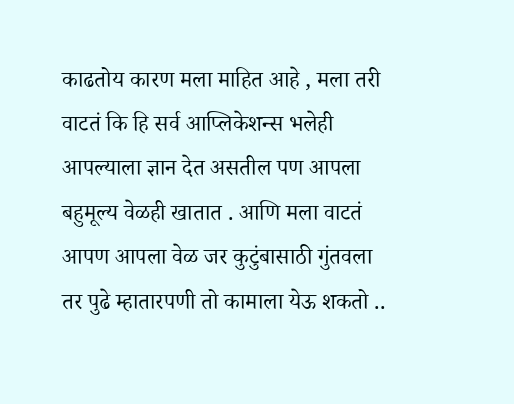काढतोय कारण मला माहित आहे , मला तरी वाटतं कि हि सर्व आप्लिकेशन्स भलेही आपल्याला ज्ञान देत असतील पण आपला बहुमूल्य वेळही खातात . आणि मला वाटतं आपण आपला वेळ जर कुटुंबासाठी गुंतवला तर पुढे म्हातारपणी तो कामाला येऊ शकतो ..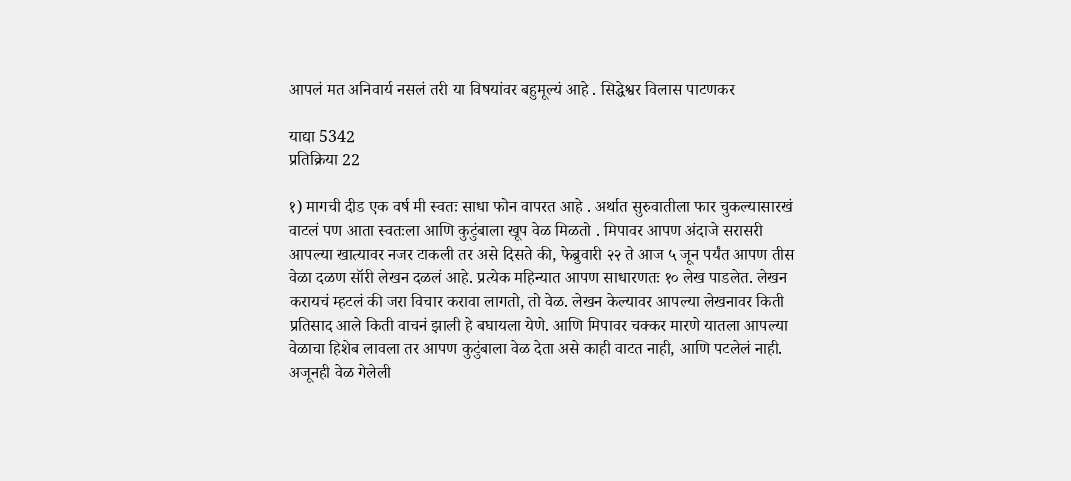आपलं मत अनिवार्य नसलं तरी या विषयांवर बहुमूल्यं आहे . सिद्धेश्वर विलास पाटणकर

याद्या 5342
प्रतिक्रिया 22

१) मागची दीड एक वर्ष मी स्वतः साधा फोन वापरत आहे . अर्थात सुरुवातीला फार चुकल्यासारखं वाटलं पण आता स्वतःला आणि कुटुंबाला खूप वेळ मिळतो . मिपावर आपण अंदाजे सरासरी आपल्या खात्यावर नजर टाकली तर असे दिसते की, फेब्रुवारी २२ ते आज ५ जून पर्यंत आपण तीस वेळा दळण सॉरी लेखन दळलं आहे. प्रत्येक महिन्यात आपण साधारणतः १० लेख पाडलेत. लेखन करायचं म्हटलं की जरा विचार करावा लागतो, तो वेळ. लेखन केल्यावर आपल्या लेखनावर किती प्रतिसाद आले किती वाचनं झाली हे बघायला येणे. आणि मिपावर चक्कर मारणे यातला आपल्या वेळाचा हिशेब लावला तर आपण कुटुंबाला वेळ देता असे काही वाटत नाही, आणि पटलेलं नाही. अजूनही वेळ गेलेली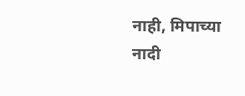नाही, मिपाच्या नादी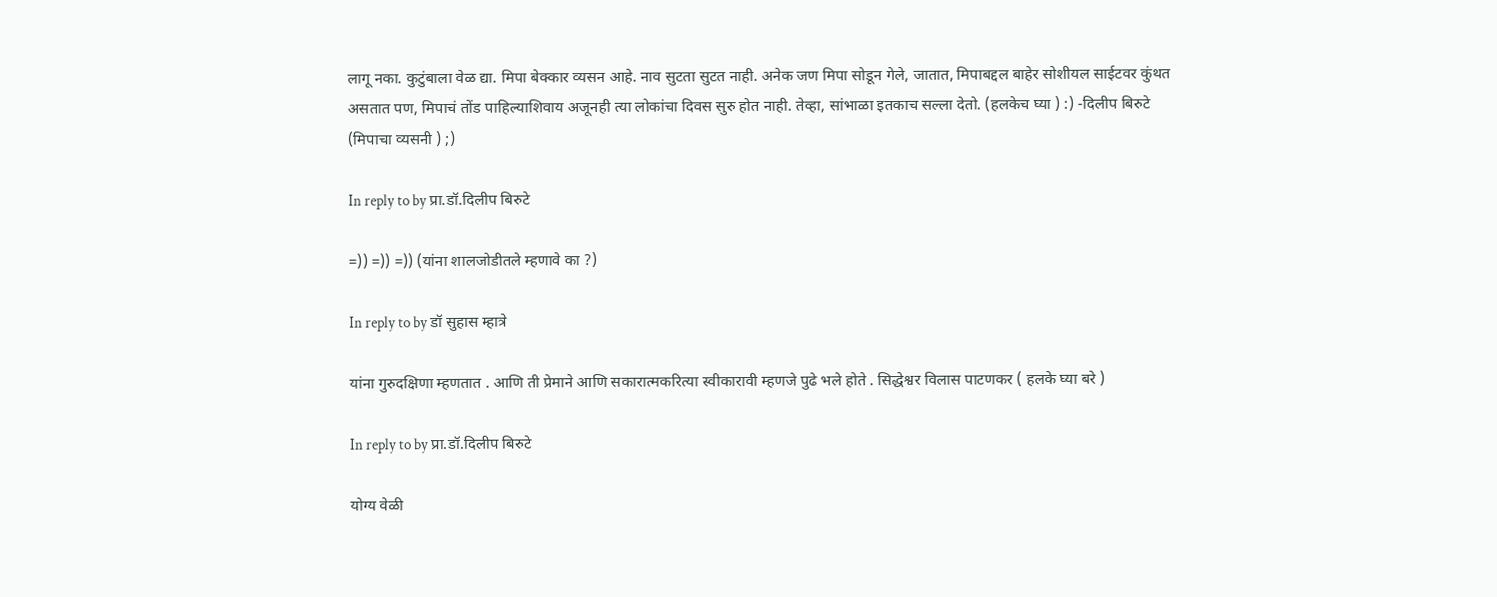लागू नका. कुटुंबाला वेळ द्या. मिपा बेक्कार व्यसन आहे. नाव सुटता सुटत नाही. अनेक जण मिपा सोडून गेले, जातात, मिपाबद्दल बाहेर सोशीयल साईटवर कुंथत असतात पण, मिपाचं तोंड पाहिल्याशिवाय अजूनही त्या लोकांचा दिवस सुरु होत नाही. तेव्हा, सांभाळा इतकाच सल्ला देतो. (हलकेच घ्या ) :) -दिलीप बिरुटे (मिपाचा व्यसनी ) ;)

In reply to by प्रा.डॉ.दिलीप बिरुटे

=)) =)) =)) (यांना शालजोडीतले म्हणावे का ?)

In reply to by डॉ सुहास म्हात्रे

यांना गुरुदक्षिणा म्हणतात . आणि ती प्रेमाने आणि सकारात्मकरित्या स्वीकारावी म्हणजे पुढे भले होते . सिद्धेश्वर विलास पाटणकर ( हलके घ्या बरे )

In reply to by प्रा.डॉ.दिलीप बिरुटे

योग्य वेळी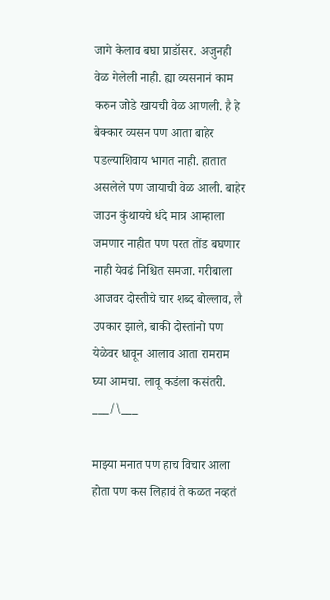जागे केलाव बघा प्राडॉसर. अजुनही वेळ गेलेली नाही. ह्या व्यसनानं काम करुन जोडे खायची वेळ आणली. है हे बेक्कार व्यसन पण आता बाहेर पडल्याशिवाय भागत नाही. हातात असलेले पण जायाची वेळ आली. बाहेर जाउन कुंथायचे धंदे मात्र आम्हाला जमणार नाहीत पण परत तोंड बघणार नाही येवढं निश्चित समजा. गरीबाला आजवर दोस्तीचे चार शब्द बोल्लाव, लै उपकार झाले, बाकी दोस्तांनो पण येळेवर धावून आलाव आता रामराम घ्या आमचा. लावू कडंला कसंतरी. ___/\___

माझ्या मनात पण हाच विचार आला होता पण कस लिहावं ते कळत नव्हतं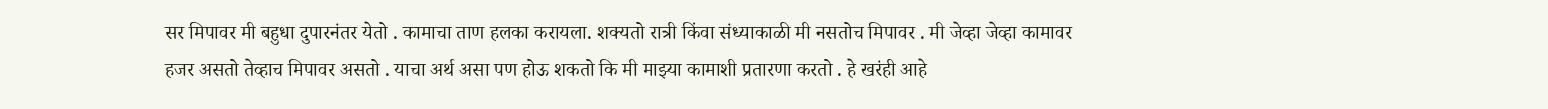सर मिपावर मी बहुधा दुपारनंतर येतो . कामाचा ताण हलका करायला. शक्यतो रात्री किंवा संध्याकाळी मी नसतोच मिपावर . मी जेव्हा जेव्हा कामावर हजर असतो तेव्हाच मिपावर असतो . याचा अर्थ असा पण होऊ शकतो कि मी माझ्या कामाशी प्रतारणा करतो . हे खरंही आहे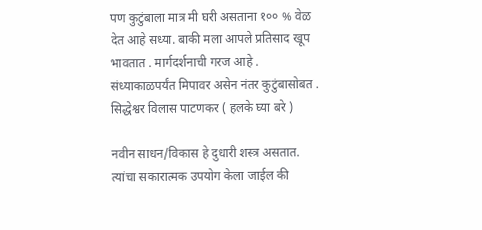पण कुटुंबाला मात्र मी घरी असताना १०० % वेळ देत आहे सध्या. बाकी मला आपले प्रतिसाद खूप भावतात . मार्गदर्शनाची गरज आहे . संध्याकाळपर्यंत मिपावर असेन नंतर कुटुंबासोबत . सिद्धेश्वर विलास पाटणकर ( हलके घ्या बरे )

नवीन साधन/विकास हे दुधारी शस्त्र असतात. त्यांचा सकारात्मक उपयोग केला जाईल की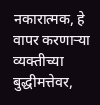नकारात्मक, हे वापर करणार्‍या व्यक्तीच्या बुद्धीमत्तेवर,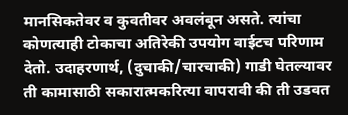मानसिकतेवर व कुवतीवर अवलंबून असते. त्यांचा कोणत्याही टोकाचा अतिरेकी उपयोग वाईटच परिणाम देतो. उदाहरणार्थ, (दुचाकी/चारचाकी) गाडी घेतल्यावर ती कामासाठी सकारात्मकरित्या वापरावी की ती उडवत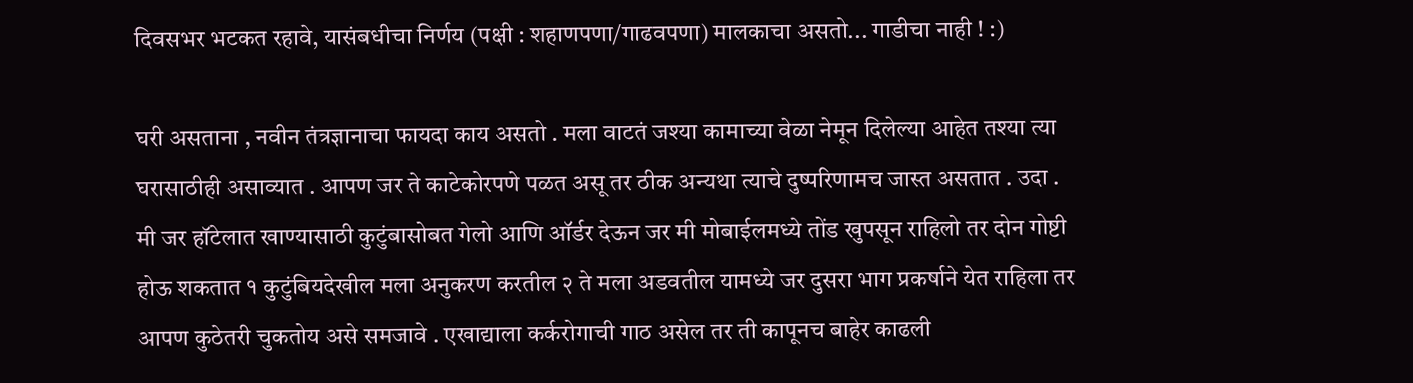दिवसभर भटकत रहावे, यासंबधीचा निर्णय (पक्षी : शहाणपणा/गाढवपणा) मालकाचा असतो... गाडीचा नाही ! :)

घरी असताना , नवीन तंत्रज्ञानाचा फायदा काय असतो . मला वाटतं जश्या कामाच्या वेळा नेमून दिलेल्या आहेत तश्या त्या घरासाठीही असाव्यात . आपण जर ते काटेकोरपणे पळत असू तर ठीक अन्यथा त्याचे दुष्परिणामच जास्त असतात . उदा . मी जर हॉटेलात खाण्यासाठी कुटुंबासोबत गेलो आणि ऑर्डर देऊन जर मी मोबाईलमध्ये तोंड खुपसून राहिलो तर दोन गोष्टी होऊ शकतात १ कुटुंबियदेखील मला अनुकरण करतील २ ते मला अडवतील यामध्ये जर दुसरा भाग प्रकर्षाने येत राहिला तर आपण कुठेतरी चुकतोय असे समजावे . एखाद्याला कर्करोगाची गाठ असेल तर ती कापूनच बाहेर काढली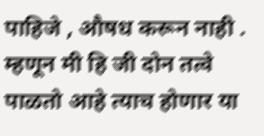पाहिजे , औषध करून नाही . म्हणून मी हि जी दोन तत्वे पाळतो आहे त्याच होणार या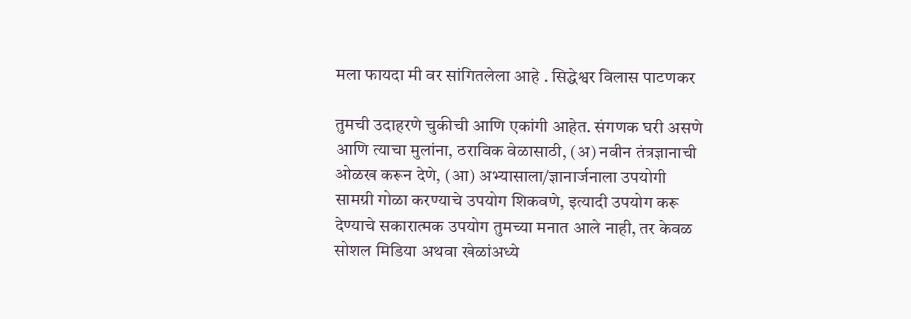मला फायदा मी वर सांगितलेला आहे . सिद्धेश्वर विलास पाटणकर

तुमची उदाहरणे चुकीची आणि एकांगी आहेत. संगणक घरी असणे आणि त्याचा मुलांना, ठराविक वेळासाठी, (अ) नवीन तंत्रज्ञानाची ओळख करून देणे, (आ) अभ्यासाला/ज्ञानार्जनाला उपयोगी सामग्री गोळा करण्याचे उपयोग शिकवणे, इत्यादी उपयोग करू देण्याचे सकारात्मक उपयोग तुमच्या मनात आले नाही, तर केवळ सोशल मिडिया अथवा खेळांअध्ये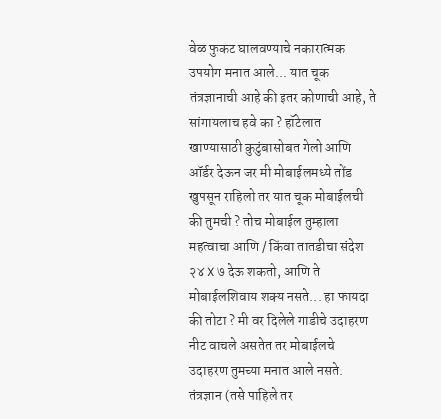वेळ फुकट घालवण्याचे नकारात्मक उपयोग मनात आले... यात चूक तंत्रज्ञानाची आहे की इतर कोणाची आहे, ते सांगायलाच हवे का ? हॉटेलात खाण्यासाठी कुटुंबासोबत गेलो आणि ऑर्डर देऊन जर मी मोबाईलमध्ये तोंड खुपसून राहिलो तर यात चूक मोबाईलची की तुमची ? तोच मोबाईल तुम्हाला महत्वाचा आणि / किंवा तातडीचा संदेश २४ X ७ देऊ शकतो, आणि ते मोबाईलशिवाय शक्य नसते... हा फायदा की तोटा ? मी वर दिलेले गाडीचे उदाहरण नीट वाचले असतेत तर मोबाईलचे उदाहरण तुमच्या मनात आले नसते. तंत्रज्ञान (तसे पाहिले तर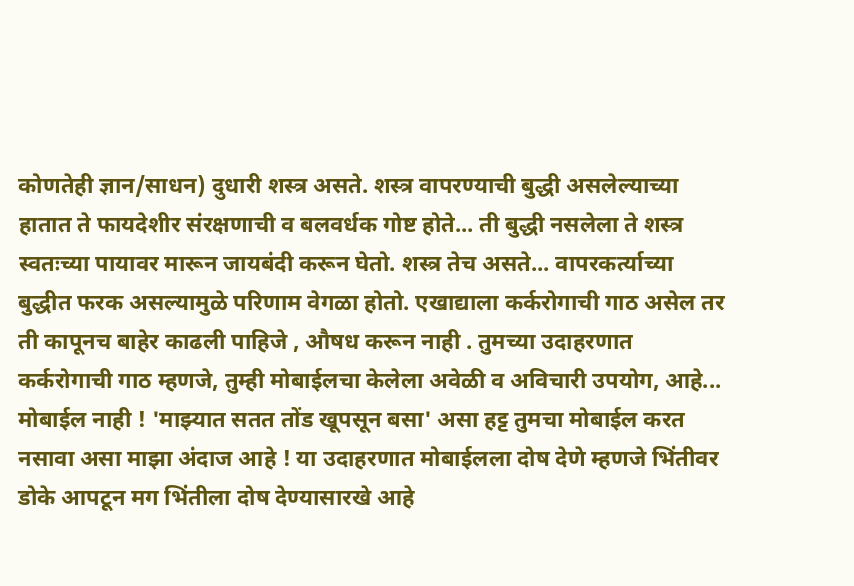कोणतेही ज्ञान/साधन) दुधारी शस्त्र असते. शस्त्र वापरण्याची बुद्धी असलेल्याच्या हातात ते फायदेशीर संरक्षणाची व बलवर्धक गोष्ट होते... ती बुद्धी नसलेला ते शस्त्र स्वतःच्या पायावर मारून जायबंदी करून घेतो. शस्त्र तेच असते... वापरकर्त्याच्या बुद्धीत फरक असल्यामुळे परिणाम वेगळा होतो. एखाद्याला कर्करोगाची गाठ असेल तर ती कापूनच बाहेर काढली पाहिजे , औषध करून नाही . तुमच्या उदाहरणात कर्करोगाची गाठ म्हणजे, तुम्ही मोबाईलचा केलेला अवेळी व अविचारी उपयोग, आहे... मोबाईल नाही ! 'माझ्यात सतत तोंड खूपसून बसा' असा हट्ट तुमचा मोबाईल करत नसावा असा माझा अंदाज आहे ! या उदाहरणात मोबाईलला दोष देणे म्हणजे भिंतीवर डोके आपटून मग भिंतीला दोष देण्यासारखे आहे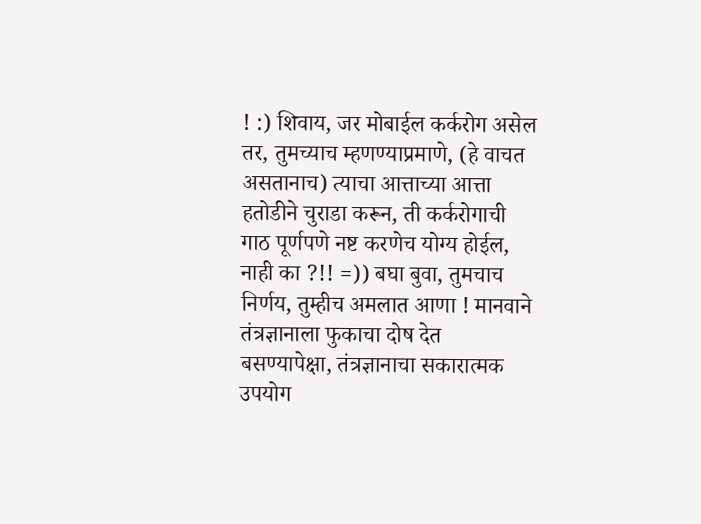! :) शिवाय, जर मोबाईल कर्करोग असेल तर, तुमच्याच म्हणण्याप्रमाणे, (हे वाचत असतानाच) त्याचा आत्ताच्या आत्ता हतोडीने चुराडा करून, ती कर्करोगाची गाठ पूर्णपणे नष्ट करणेच योग्य होईल, नाही का ?!! =)) बघा बुवा, तुमचाच निर्णय, तुम्हीच अमलात आणा ! मानवाने तंत्रज्ञानाला फुकाचा दोष देत बसण्यापेक्षा, तंत्रज्ञानाचा सकारात्मक उपयोग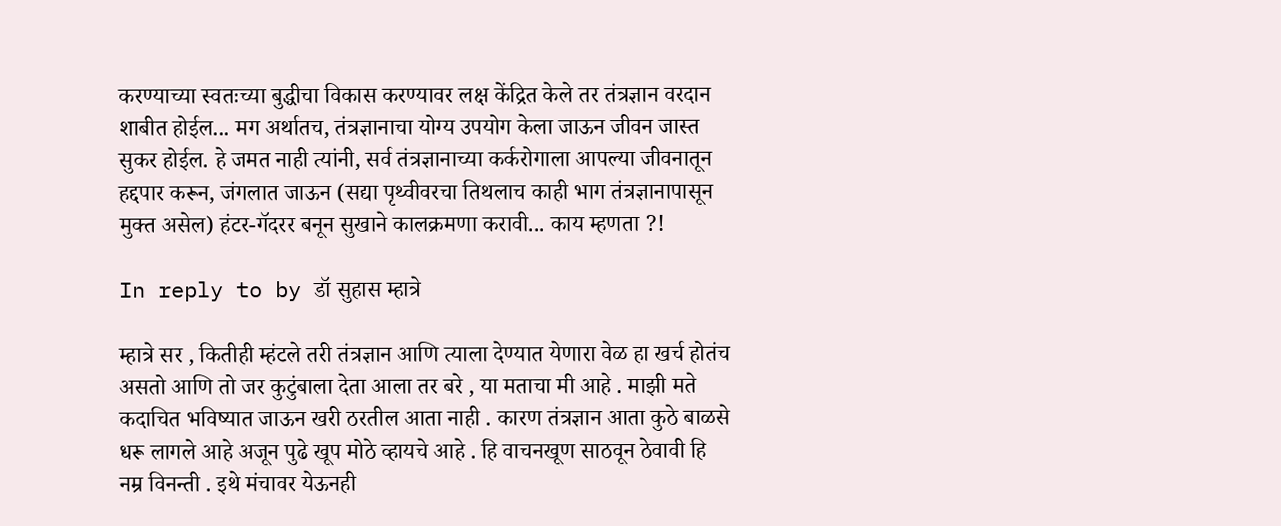करण्याच्या स्वतःच्या बुद्धीचा विकास करण्यावर लक्ष केंद्रित केले तर तंत्रज्ञान वरदान शाबीत होईल... मग अर्थातच, तंत्रज्ञानाचा योग्य उपयोग केला जाऊन जीवन जास्त सुकर होईल. हे जमत नाही त्यांनी, सर्व तंत्रज्ञानाच्या कर्करोगाला आपल्या जीवनातून हद्दपार करून, जंगलात जाऊन (सद्या पृथ्वीवरचा तिथलाच काही भाग तंत्रज्ञानापासून मुक्त असेल) हंटर-गॅदरर बनून सुखाने कालक्रमणा करावी... काय म्हणता ?!

In reply to by डॉ सुहास म्हात्रे

म्हात्रे सर , कितीही म्हंटले तरी तंत्रज्ञान आणि त्याला देण्यात येणारा वेळ हा खर्च होतंच असतो आणि तो जर कुटुंबाला देता आला तर बरे , या मताचा मी आहे . माझी मते कदाचित भविष्यात जाऊन खरी ठरतील आता नाही . कारण तंत्रज्ञान आता कुठे बाळसे धरू लागले आहे अजून पुढे खूप मोठे व्हायचे आहे . हि वाचनखूण साठवून ठेवावी हि नम्र विनन्ती . इथे मंचावर येऊनही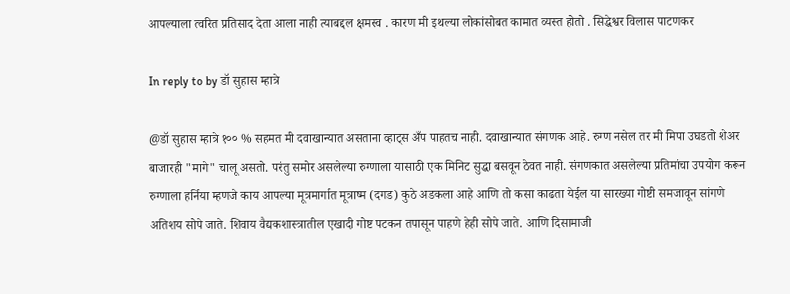आपल्याला त्वरित प्रतिसाद देता आला नाही त्याबद्दल क्षमस्व . कारण मी इथल्या लोकांसोबत कामात व्यस्त होतो . सिद्धेश्वर विलास पाटणकर

In reply to by डॉ सुहास म्हात्रे

@डॉ सुहास म्हात्रे १०० % सहमत मी दवाखान्यात असताना व्हाट्स अँप पाहतच नाही. दवाखान्यात संगणक आहे. रुग्ण नसेल तर मी मिपा उघडतो शेअर बाजारही "मागे" चालू असतो. परंतु समोर असलेल्या रुग्णाला यासाठी एक मिनिट सुद्धा बसवून ठेवत नाही. संगणकात असलेल्या प्रतिमांचा उपयोग करून रुग्णाला हर्निया म्हणजे काय आपल्या मूत्रमार्गात मूत्राष्म (दगड) कुठे अडकला आहे आणि तो कसा काढता येईल या सारख्या गोष्टी समजावून सांगणे अतिशय सोपे जाते. शिवाय वैद्यकशास्त्रातील एखादी गोष्ट पटकन तपासून पाहणे हेही सोपे जाते. आणि दिसामाजी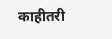काहीतरी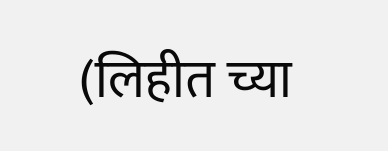(लिहीत च्या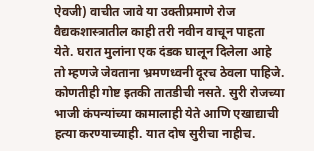ऐवजी) वाचीत जावे या उक्तीप्रमाणे रोज वैद्यकशास्त्रातील काही तरी नवीन वाचून पाहता येते. घरात मुलांना एक दंडक घालून दिलेला आहे तो म्हणजे जेवताना भ्रमणध्वनी दूरच ठेवला पाहिजे. कोणतीही गोष्ट इतकी तातडीची नसते. सुरी रोजच्या भाजी कंपन्यांच्या कामालाही येते आणि एखाद्याची हत्या करण्याच्याही. यात दोष सुरीचा नाहीच.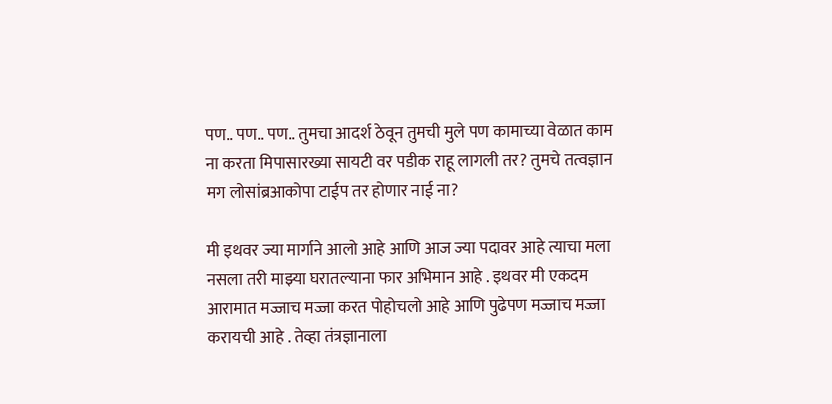पण.. पण.. पण.. तुमचा आदर्श ठेवून तुमची मुले पण कामाच्या वेळात काम ना करता मिपासारख्या सायटी वर पडीक राहू लागली तर? तुमचे तत्वज्ञान मग लोसांब्रआकोपा टाईप तर होणार नाई ना?

मी इथवर ज्या मार्गाने आलो आहे आणि आज ज्या पदावर आहे त्याचा मला नसला तरी माझ्या घरातल्याना फार अभिमान आहे . इथवर मी एकदम आरामात मज्जाच मज्जा करत पोहोचलो आहे आणि पुढेपण मज्जाच मज्जा करायची आहे . तेव्हा तंत्रज्ञानाला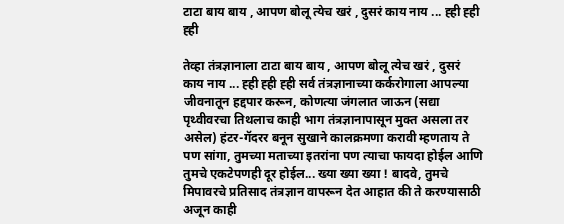टाटा बाय बाय , आपण बोलू त्येच खरं , दुसरं काय नाय ... ह्ही ह्ही ह्ही

तेव्हा तंत्रज्ञानाला टाटा बाय बाय , आपण बोलू त्येच खरं , दुसरं काय नाय ... ह्ही ह्ही ह्ही सर्व तंत्रज्ञानाच्या कर्करोगाला आपल्या जीवनातून हद्दपार करून, कोणत्या जंगलात जाऊन (सद्या पृथ्वीवरचा तिथलाच काही भाग तंत्रज्ञानापासून मुक्त असला तर असेल) हंटर-गॅदरर बनून सुखाने कालक्रमणा करावी म्हणताय ते पण सांगा, तुमच्या मताच्या इतरांना पण त्याचा फायदा होईल आणि तुमचे एकटेपणही दूर होईल... ख्या ख्या ख्या ! बादवे, तुमचे मिपावरचे प्रतिसाद तंत्रज्ञान वापरून देत आहात की ते करण्यासाठी अजून काही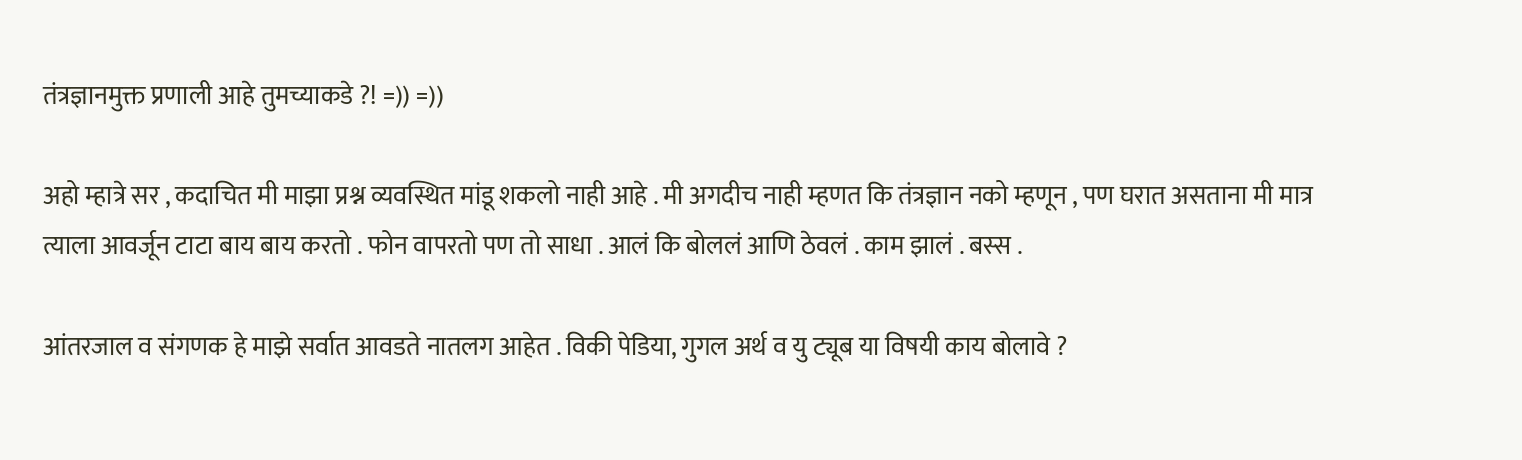तंत्रज्ञानमुक्त प्रणाली आहे तुमच्याकडे ?! =)) =))

अहो म्हात्रे सर , कदाचित मी माझा प्रश्न व्यवस्थित मांडू शकलो नाही आहे . मी अगदीच नाही म्हणत कि तंत्रज्ञान नको म्हणून , पण घरात असताना मी मात्र त्याला आवर्जून टाटा बाय बाय करतो . फोन वापरतो पण तो साधा . आलं कि बोललं आणि ठेवलं . काम झालं . बस्स .

आंतरजाल व संगणक हे माझे सर्वात आवडते नातलग आहेत . विकी पेडिया, गुगल अर्थ व यु ट्यूब या विषयी काय बोलावे ?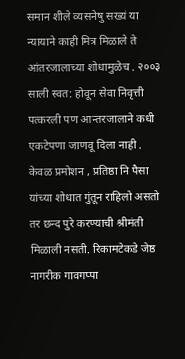समान शीले व्यसनेषु सख्यं या न्यायाने काही मित्र मिळाले ते आंतरजालाच्या शोधामुळेच . २००३ साली स्वत: होवून सेवा निवृत्ती पत्करली पण आन्तरजालाने कधी एकटेपणा जाणवू दिला नाही . केवळ प्रमोशन , प्रतिष्ठा नि पैसा यांच्या शोधात गुंतून राहिलो असतो तर छन्द पुरे करण्याची श्रीमंती मिळाली नसती. रिकामटेकडे जेष्ठ नागरीक गावगप्पा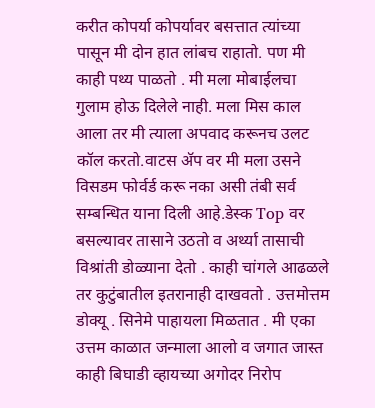करीत कोपर्या कोपर्यावर बसत्तात त्यांच्या पासून मी दोन हात लांबच राहातो. पण मी काही पथ्य पाळतो . मी मला मोबाईलचा गुलाम होऊ दिलेले नाही. मला मिस काल आला तर मी त्याला अपवाद करूनच उलट कॉल करतो.वाटस अ‍ॅप वर मी मला उसने विसडम फोर्वर्ड करू नका असी तंबी सर्व सम्बन्धित याना दिली आहे.डेस्क Top वर बसल्यावर तासाने उठतो व अर्थ्या तासाची विश्रांती डोळ्याना देतो . काही चांगले आढळले तर कुटुंबातील इतरानाही दाखवतो . उत्तमोत्तम डोक्यू . सिनेमे पाहायला मिळतात . मी एका उत्तम काळात जन्माला आलो व जगात जास्त काही बिघाडी व्हायच्या अगोदर निरोप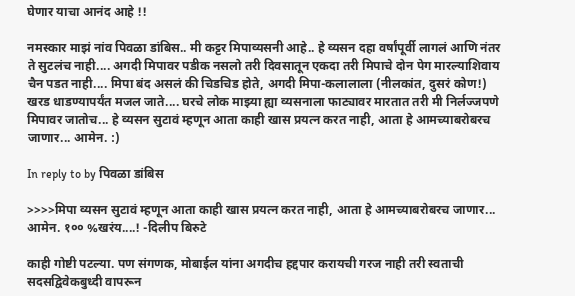घेणार याचा आनंद आहे !!

नमस्कार माझं नांव पिवळा डांबिस.. मी कट्टर मिपाव्यसनी आहे.. हे व्यसन दहा वर्षांपूर्वी लागलं आणि नंतर ते सुटलंच नाही.... अगदी मिपावर पडीक नसलो तरी दिवसातून एकदा तरी मिपाचे दोन पेग मारल्याशिवाय चैन पडत नाही.... मिपा बंद असलं की चिडचिड होते, अगदी मिपा-कलालाला (नीलकांत, दुसरं कोण!) खरड धाडण्यापर्यंत मजल जाते.... घरचे लोक माझ्या ह्या व्यसनाला फाट्यावर मारतात तरी मी निर्लज्जपणे मिपावर जातोच... हे व्यसन सुटावं म्हणून आता काही खास प्रयत्न करत नाही, आता हे आमच्याबरोबरच जाणार... आमेन. :)

In reply to by पिवळा डांबिस

>>>>मिपा व्यसन सुटावं म्हणून आता काही खास प्रयत्न करत नाही, आता हे आमच्याबरोबरच जाणार... आमेन. १०० %खरंय....! -दिलीप बिरुटे

काही गोष्टी पटल्या. पण संगणक, मोबाईल यांना अगदीच हद्दपार करायची गरज नाही तरी स्वताची सदसद्विवेकबुध्दी वापरून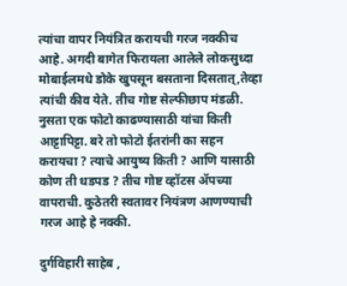त्यांचा वापर नियंत्रित करायची गरज नक्कीच आहे. अगदी बागेत फिरायला आलेले लोकसुध्दा मोबाईलमधे डोके खुपसून बसताना दिसतात्,तेव्हा त्यांची कीव येते. तीच गोष्ट सेल्फीछाप मंडळी. नुसता एक फोटो काढण्यासाठी यांचा किती आट्टापिट्टा. बरे तो फोटो ईतरांनी का सहन करायचा ? त्याचे आयुष्य किती ? आणि यासाठी कोण ती धडपड ? तीच गोष्ट व्हॉटस अ‍ॅपच्या वापराची. कुठेतरी स्वतावर नियंत्रण आणण्याची गरज आहे हे नक्की.

दुर्गविहारी साहेब ,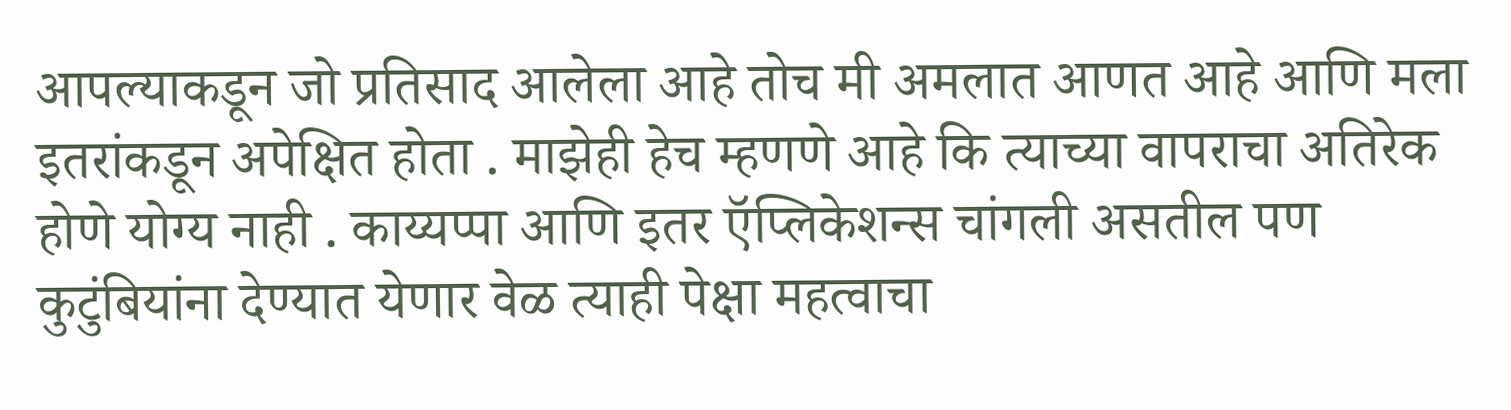आपल्याकडून जो प्रतिसाद आलेला आहे तोच मी अमलात आणत आहे आणि मला इतरांकडून अपेक्षित होता . माझेही हेच म्हणणे आहे कि त्याच्या वापराचा अतिरेक होणे योग्य नाही . काय्यप्पा आणि इतर ऍप्लिकेशन्स चांगली असतील पण कुटुंबियांना देण्यात येणार वेळ त्याही पेक्षा महत्वाचा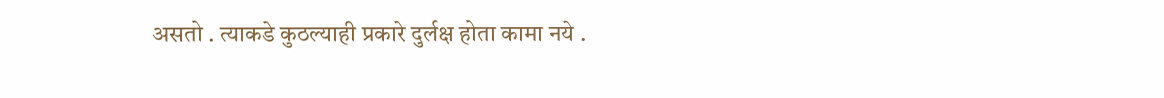असतो . त्याकडे कुठल्याही प्रकारे दुर्लक्ष होता कामा नये .